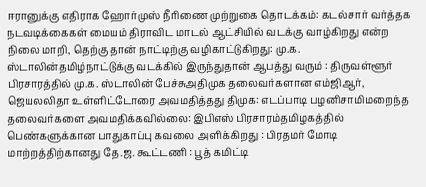ஈரானுக்கு எதிராக ஹோர்முஸ் நீரிணை முற்றுகை தொடக்கம்: கடல்சார் வர்த்தக நடவடிக்கைகள் மையம் திராவிட மாடல் ஆட்சியில் வடக்கு வாழ்கிறது என்ற நிலை மாறி, தெற்கு தான் நாட்டிற்கு வழிகாட்டுகிறது: மு.க. ஸ்டாலின்தமிழ்நாட்டுக்கு வடக்கில் இருந்துதான் ஆபத்து வரும் : திருவள்ளூர் பிரசாரத்தில் மு.க. ஸ்டாலின் பேச்சுஅதிமுக தலைவர்களான எம்ஜிஆர், ஜெயலலிதா உள்ளிட்டோரை அவமதித்தது திமுக: எடப்பாடி பழனிசாமிமறைந்த தலைவர்களை அவமதிக்கவில்லை: இபிஎஸ் பிரசாரம்தமிழகத்தில் பெண்களுக்கான பாதுகாப்பு கவலை அளிக்கிறது : பிரதமர் மோடி மாற்றத்திற்கானது தே.ஜ. கூட்டணி : பூத் கமிட்டி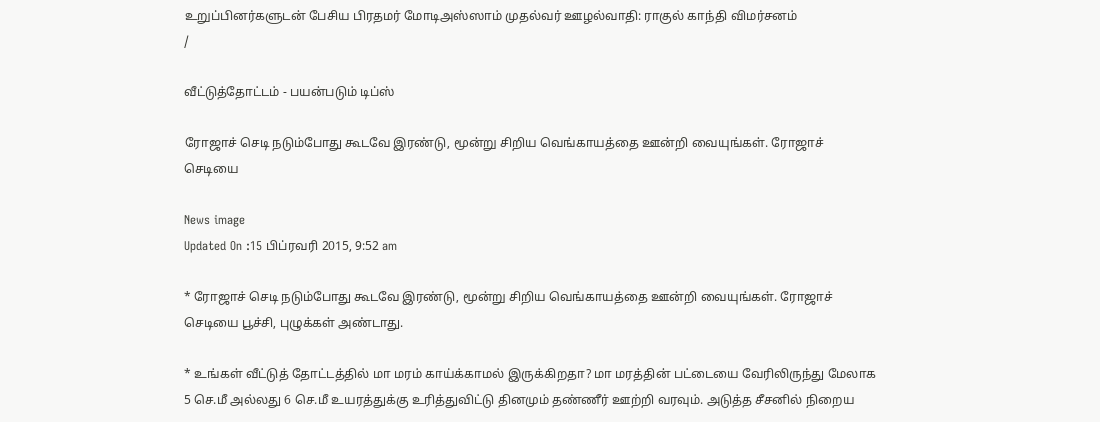உறுப்பினர்களுடன் பேசிய பிரதமர் மோடிஅஸ்ஸாம் முதல்வர் ஊழல்வாதி: ராகுல் காந்தி விமர்சனம்
/

வீட்டுத்தோட்டம் - பயன்படும் டிப்ஸ்

ரோஜாச் செடி நடும்போது கூடவே இரண்டு, மூன்று சிறிய வெங்காயத்தை ஊன்றி வையுங்கள். ரோஜாச் செடியை

News image
Updated On :15 பிப்ரவரி 2015, 9:52 am

* ரோஜாச் செடி நடும்போது கூடவே இரண்டு, மூன்று சிறிய வெங்காயத்தை ஊன்றி வையுங்கள். ரோஜாச் செடியை பூச்சி, புழுக்கள் அண்டாது.

* உங்கள் வீட்டுத் தோட்டத்தில் மா மரம் காய்க்காமல் இருக்கிறதா? மா மரத்தின் பட்டையை வேரிலிருந்து மேலாக 5 செ.மீ அல்லது 6 செ.மீ உயரத்துக்கு உரித்துவிட்டு தினமும் தண்ணீர் ஊற்றி வரவும். அடுத்த சீசனில் நிறைய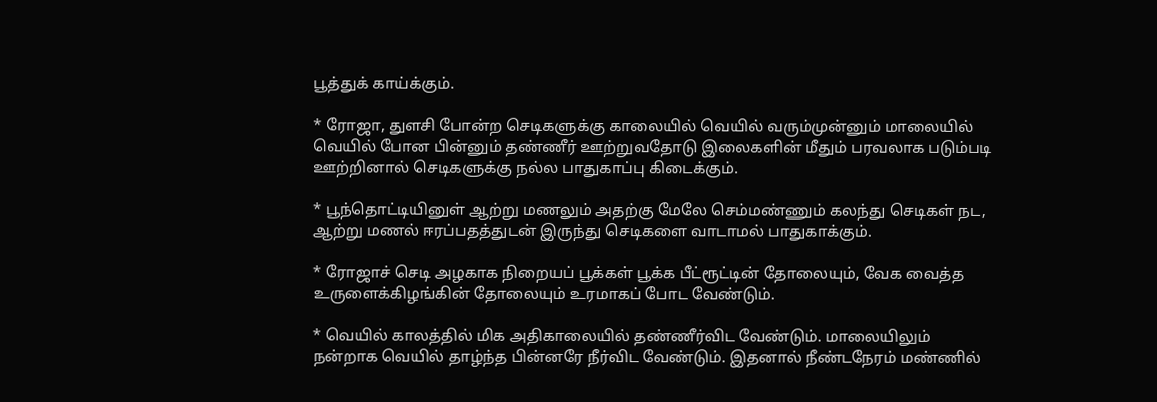பூத்துக் காய்க்கும்.

* ரோஜா, துளசி போன்ற செடிகளுக்கு காலையில் வெயில் வரும்முன்னும் மாலையில் வெயில் போன பின்னும் தண்ணீர் ஊற்றுவதோடு இலைகளின் மீதும் பரவலாக படும்படி ஊற்றினால் செடிகளுக்கு நல்ல பாதுகாப்பு கிடைக்கும்.

* பூந்தொட்டியினுள் ஆற்று மணலும் அதற்கு மேலே செம்மண்ணும் கலந்து செடிகள் நட, ஆற்று மணல் ஈரப்பதத்துடன் இருந்து செடிகளை வாடாமல் பாதுகாக்கும்.

* ரோஜாச் செடி அழகாக நிறையப் பூக்கள் பூக்க பீட்ரூட்டின் தோலையும், வேக வைத்த உருளைக்கிழங்கின் தோலையும் உரமாகப் போட வேண்டும்.

* வெயில் காலத்தில் மிக அதிகாலையில் தண்ணீர்விட வேண்டும். மாலையிலும் நன்றாக வெயில் தாழ்ந்த பின்னரே நீர்விட வேண்டும். இதனால் நீண்டநேரம் மண்ணில்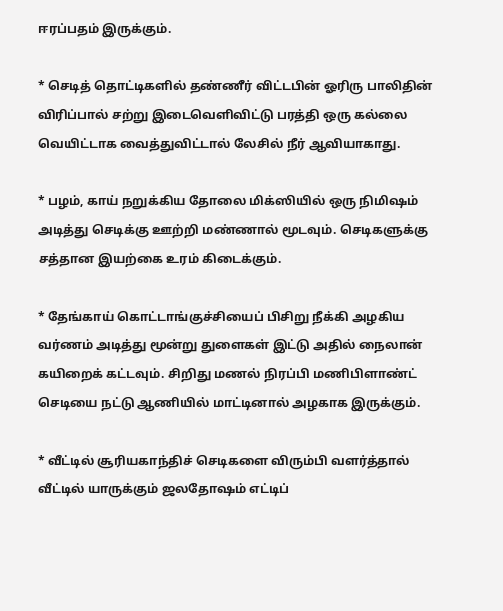ஈரப்பதம் இருக்கும்.

* செடித் தொட்டிகளில் தண்ணீர் விட்டபின் ஓரிரு பாலிதின் விரிப்பால் சற்று இடைவெளிவிட்டு பரத்தி ஒரு கல்லை வெயிட்டாக வைத்துவிட்டால் லேசில் நீர் ஆவியாகாது.

* பழம், காய் நறுக்கிய தோலை மிக்ஸியில் ஒரு நிமிஷம் அடித்து செடிக்கு ஊற்றி மண்ணால் மூடவும். செடிகளுக்கு சத்தான இயற்கை உரம் கிடைக்கும்.

* தேங்காய் கொட்டாங்குச்சியைப் பிசிறு நீக்கி அழகிய வர்ணம் அடித்து மூன்று துளைகள் இட்டு அதில் நைலான் கயிறைக் கட்டவும். சிறிது மணல் நிரப்பி மணிபிளாண்ட் செடியை நட்டு ஆணியில் மாட்டினால் அழகாக இருக்கும்.

* வீட்டில் சூரியகாந்திச் செடிகளை விரும்பி வளர்த்தால் வீட்டில் யாருக்கும் ஜலதோஷம் எட்டிப்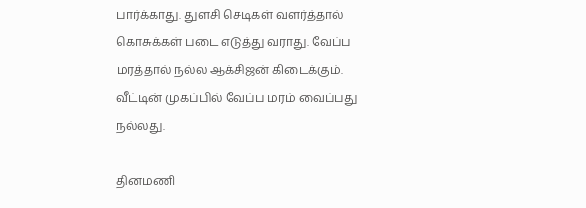பார்க்காது. துளசி செடிகள் வளர்த்தால் கொசுக்கள் படை எடுத்து வராது. வேப்ப மரத்தால் நல்ல ஆக்சிஜன் கிடைக்கும். வீட்டின் முகப்பில் வேப்ப மரம் வைப்பது நல்லது.

தினமணி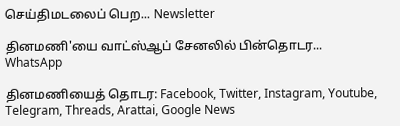செய்திமடலைப் பெற... Newsletter

தினமணி'யை வாட்ஸ்ஆப் சேனலில் பின்தொடர... WhatsApp

தினமணியைத் தொடர: Facebook, Twitter, Instagram, Youtube, Telegram, Threads, Arattai, Google News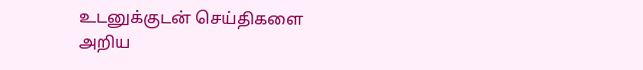உடனுக்குடன் செய்திகளை அறிய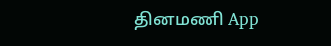தினமணி App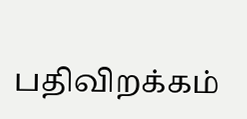பதிவிறக்கம்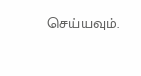செய்யவும்.